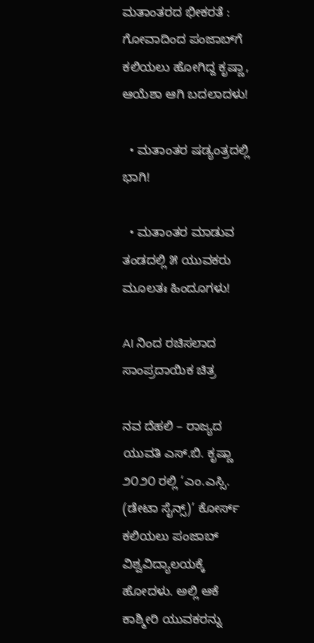ಮತಾಂತರದ ಭೀಕರತೆ : ಗೋವಾದಿಂದ ಪಂಜಾಬ್‌ಗೆ ಕಲಿಯಲು ಹೋಗಿದ್ದ ಕೃಷ್ಣಾ, ಆಯೆಶಾ ಆಗಿ ಬದಲಾದಳು!

  • ಮತಾಂತರ ಷಡ್ಯಂತ್ರದಲ್ಲಿ ಭಾಗಿ!

  • ಮತಾಂತರ ಮಾಡುವ ತಂಡದಲ್ಲಿ ೫ ಯುವಕರು ಮೂಲತಃ ಹಿಂದೂಗಳು!

AI ನಿಂದ ರಚಿಸಲಾದ ಸಾಂಪ್ರದಾಯಿಕ ಚಿತ್ರ

ನವ ದೆಹಲಿ – ರಾಜ್ಯದ ಯುವತಿ ಎಸ್.ಬಿ. ಕೃಷ್ಣಾ ೨೦೨೦ ರಲ್ಲಿ ‘ಎಂ.ಎಸ್ಸಿ. (ಡೇಟಾ ಸೈನ್ಸ್)’ ಕೋರ್ಸ್ ಕಲಿಯಲು ಪಂಜಾಬ್ ವಿಶ್ವವಿದ್ಯಾಲಯಕ್ಕೆ ಹೋದಳು. ಅಲ್ಲಿ ಆಕೆ ಕಾಶ್ಮೀರಿ ಯುವಕರನ್ನು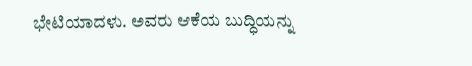ಭೇಟಿಯಾದಳು. ಅವರು ಆಕೆಯ ಬುದ್ಧಿಯನ್ನು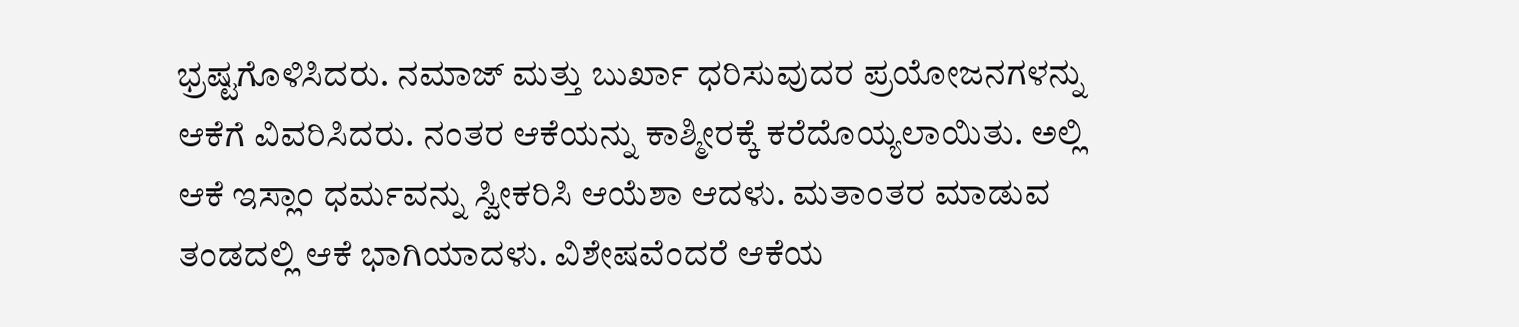ಭ್ರಷ್ಟಗೊಳಿಸಿದರು. ನಮಾಜ್ ಮತ್ತು ಬುರ್ಖಾ ಧರಿಸುವುದರ ಪ್ರಯೋಜನಗಳನ್ನು ಆಕೆಗೆ ವಿವರಿಸಿದರು. ನಂತರ ಆಕೆಯನ್ನು ಕಾಶ್ಮೀರಕ್ಕೆ ಕರೆದೊಯ್ಯಲಾಯಿತು. ಅಲ್ಲಿ ಆಕೆ ಇಸ್ಲಾಂ ಧರ್ಮವನ್ನು ಸ್ವೀಕರಿಸಿ ಆಯೆಶಾ ಆದಳು. ಮತಾಂತರ ಮಾಡುವ ತಂಡದಲ್ಲಿ ಆಕೆ ಭಾಗಿಯಾದಳು. ವಿಶೇಷವೆಂದರೆ ಆಕೆಯ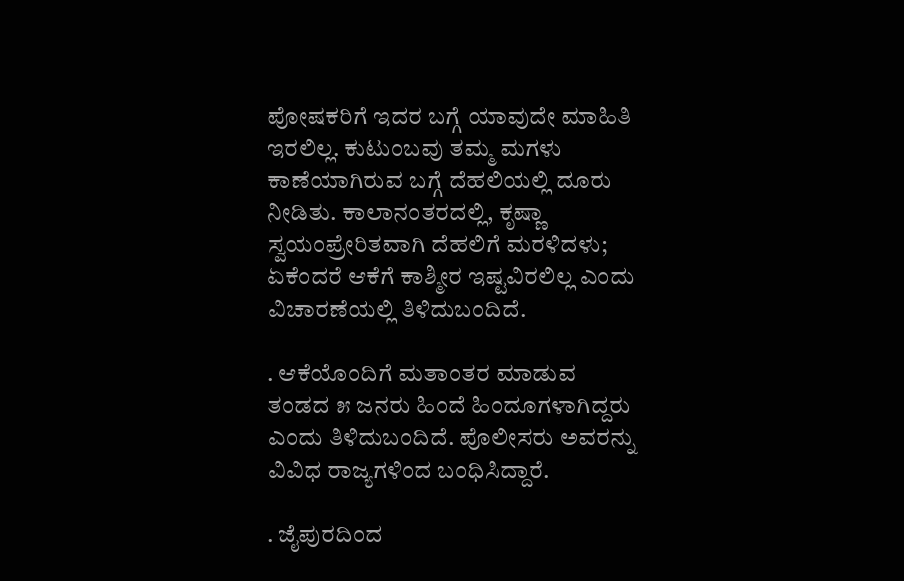ಪೋಷಕರಿಗೆ ಇದರ ಬಗ್ಗೆ ಯಾವುದೇ ಮಾಹಿತಿ ಇರಲಿಲ್ಲ. ಕುಟುಂಬವು ತಮ್ಮ ಮಗಳು ಕಾಣೆಯಾಗಿರುವ ಬಗ್ಗೆ ದೆಹಲಿಯಲ್ಲಿ ದೂರು ನೀಡಿತು. ಕಾಲಾನಂತರದಲ್ಲಿ, ಕೃಷ್ಣಾ ಸ್ವಯಂಪ್ರೇರಿತವಾಗಿ ದೆಹಲಿಗೆ ಮರಳಿದಳು; ಏಕೆಂದರೆ ಆಕೆಗೆ ಕಾಶ್ಮೀರ ಇಷ್ಟವಿರಲಿಲ್ಲ ಎಂದು ವಿಚಾರಣೆಯಲ್ಲಿ ತಿಳಿದುಬಂದಿದೆ.

. ಆಕೆಯೊಂದಿಗೆ ಮತಾಂತರ ಮಾಡುವ ತಂಡದ ೫ ಜನರು ಹಿಂದೆ ಹಿಂದೂಗಳಾಗಿದ್ದರು ಎಂದು ತಿಳಿದುಬಂದಿದೆ. ಪೊಲೀಸರು ಅವರನ್ನು ವಿವಿಧ ರಾಜ್ಯಗಳಿಂದ ಬಂಧಿಸಿದ್ದಾರೆ.

. ಜೈಪುರದಿಂದ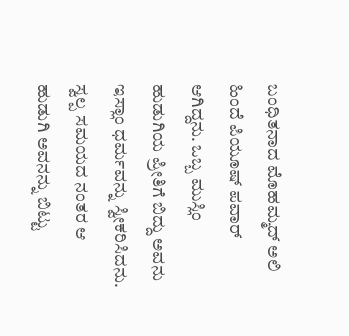ಬಂಧಿತನಾದ ಮೊಹಮ್ಮದ್ ಅಲಿ ಹಿಂದೆ ಪಿಯೂಷ್ ಪವಾರ್ ಆಗಿದ್ದನು. ಒಬ್ಬ ಮುಸ್ಲಿಂ ಹುಡುಗಿಯ ಪ್ರೀತಿಗೆ ಬಿದ್ದು ಅವನು ಇಸ್ಲಾಂ ಧರ್ಮವನ್ನು ಸ್ವೀಕರಿಸಿದನು. ಸ್ವಲ್ಪ ಸಮಯದ ನಂತರ ಆ ಹುಡುಗಿ ಅವನನ್ನು ಬಿಟ್ಟು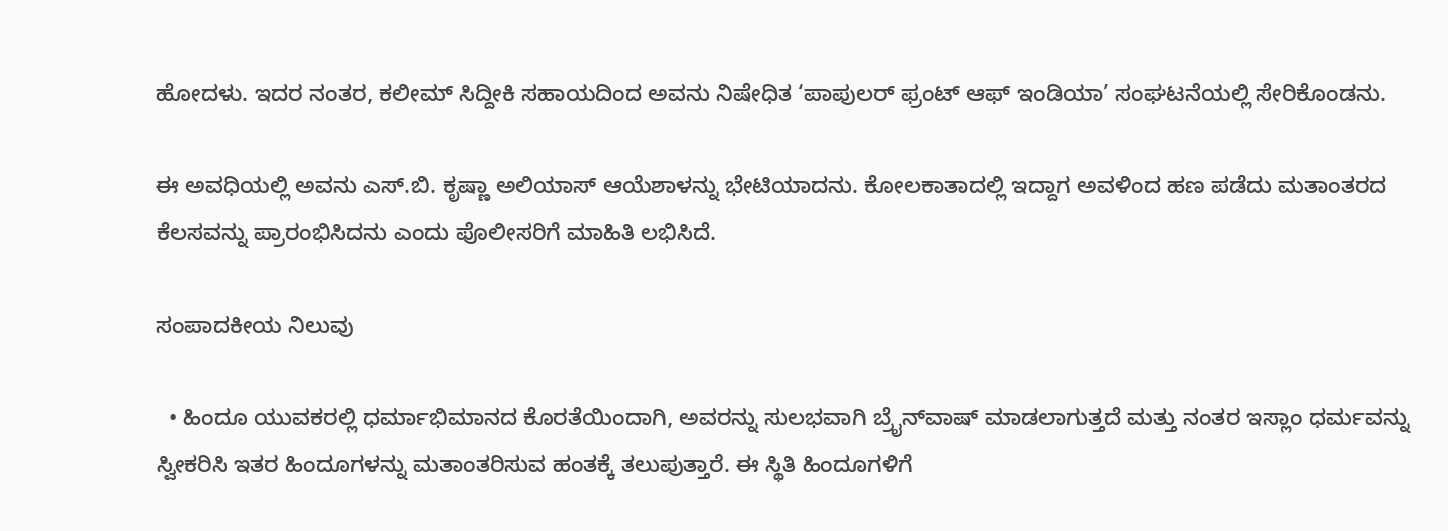ಹೋದಳು. ಇದರ ನಂತರ, ಕಲೀಮ್ ಸಿದ್ದೀಕಿ ಸಹಾಯದಿಂದ ಅವನು ನಿಷೇಧಿತ ‘ಪಾಪುಲರ್ ಫ್ರಂಟ್ ಆಫ್ ಇಂಡಿಯಾ’ ಸಂಘಟನೆಯಲ್ಲಿ ಸೇರಿಕೊಂಡನು.

ಈ ಅವಧಿಯಲ್ಲಿ ಅವನು ಎಸ್.ಬಿ. ಕೃಷ್ಣಾ ಅಲಿಯಾಸ್ ಆಯೆಶಾಳನ್ನು ಭೇಟಿಯಾದನು. ಕೋಲಕಾತಾದಲ್ಲಿ ಇದ್ದಾಗ ಅವಳಿಂದ ಹಣ ಪಡೆದು ಮತಾಂತರದ ಕೆಲಸವನ್ನು ಪ್ರಾರಂಭಿಸಿದನು ಎಂದು ಪೊಲೀಸರಿಗೆ ಮಾಹಿತಿ ಲಭಿಸಿದೆ.

ಸಂಪಾದಕೀಯ ನಿಲುವು

  • ಹಿಂದೂ ಯುವಕರಲ್ಲಿ ಧರ್ಮಾಭಿಮಾನದ ಕೊರತೆಯಿಂದಾಗಿ, ಅವರನ್ನು ಸುಲಭವಾಗಿ ಬ್ರೈನ್‌ವಾಷ್‌ ಮಾಡಲಾಗುತ್ತದೆ ಮತ್ತು ನಂತರ ಇಸ್ಲಾಂ ಧರ್ಮವನ್ನು ಸ್ವೀಕರಿಸಿ ಇತರ ಹಿಂದೂಗಳನ್ನು ಮತಾಂತರಿಸುವ ಹಂತಕ್ಕೆ ತಲುಪುತ್ತಾರೆ. ಈ ಸ್ಥಿತಿ ಹಿಂದೂಗಳಿಗೆ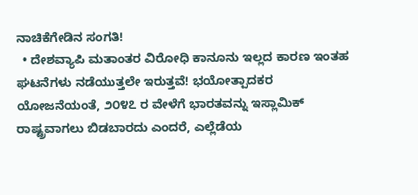ನಾಚಿಕೆಗೇಡಿನ ಸಂಗತಿ!
  • ದೇಶವ್ಯಾಪಿ ಮತಾಂತರ ವಿರೋಧಿ ಕಾನೂನು ಇಲ್ಲದ ಕಾರಣ ಇಂತಹ ಘಟನೆಗಳು ನಡೆಯುತ್ತಲೇ ಇರುತ್ತವೆ! ಭಯೋತ್ಪಾದಕರ ಯೋಜನೆಯಂತೆ, ೨೦೪೭ ರ ವೇಳೆಗೆ ಭಾರತವನ್ನು ಇಸ್ಲಾಮಿಕ್ ರಾಷ್ಟ್ರವಾಗಲು ಬಿಡಬಾರದು ಎಂದರೆ, ಎಲ್ಲೆಡೆಯ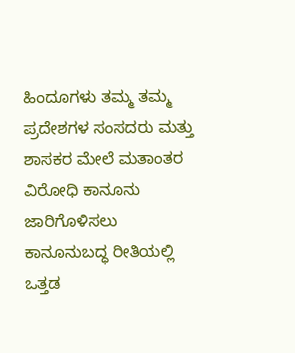ಹಿಂದೂಗಳು ತಮ್ಮ ತಮ್ಮ ಪ್ರದೇಶಗಳ ಸಂಸದರು ಮತ್ತು ಶಾಸಕರ ಮೇಲೆ ಮತಾಂತರ ವಿರೋಧಿ ಕಾನೂನು ಜಾರಿಗೊಳಿಸಲು ಕಾನೂನುಬದ್ಧ ರೀತಿಯಲ್ಲಿ ಒತ್ತಡ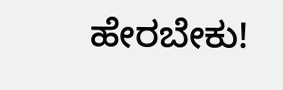ಹೇರಬೇಕು!